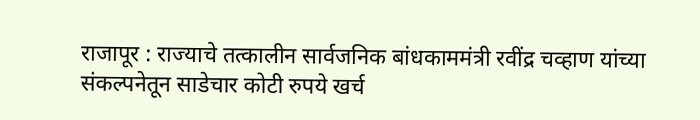राजापूर : राज्याचे तत्कालीन सार्वजनिक बांधकाममंत्री रवींद्र चव्हाण यांच्या संकल्पनेतून साडेचार कोटी रुपये खर्च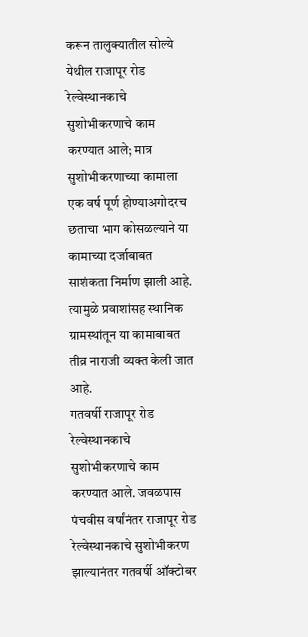करून तालुक्यातील सोल्ये येथील राजापूर रोड रेल्वेस्थानकाचे सुशोभीकरणाचे काम करण्यात आले; मात्र सुशोभीकरणाच्या कामाला एक वर्ष पूर्ण होण्याअगोदरच छताचा भाग कोसळल्याने या कामाच्या दर्जाबाबत साशंकता निर्माण झाली आहे. त्यामुळे प्रवाशांसह स्थानिक ग्रामस्थांतून या कामाबाबत तीव्र नाराजी व्यक्त केली जात आहे.
गतवर्षी राजापूर रोड रेल्वेस्थानकाचे सुशोभीकरणाचे काम करण्यात आले. जवळपास पंचवीस वर्षांनंतर राजापूर रोड रेल्वेस्थानकाचे सुशोभीकरण झाल्यानंतर गतवर्षी ऑक्टोबर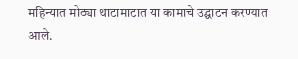महिन्यात मोठ्या थाटामाटात या कामाचे उद्घाटन करण्यात आले.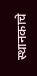स्थानकाचे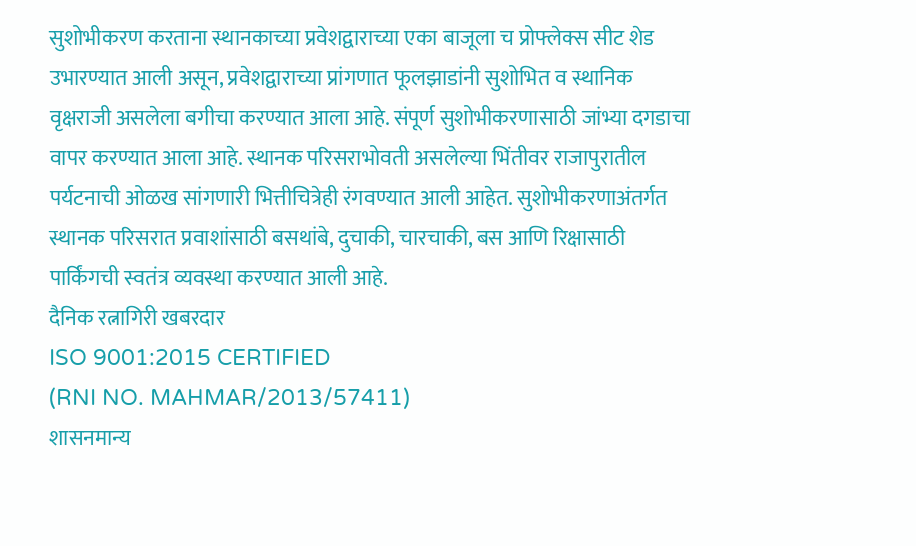सुशोभीकरण करताना स्थानकाच्या प्रवेशद्वाराच्या एका बाजूला च प्रोफ्लेक्स सीट शेड उभारण्यात आली असून, प्रवेशद्वाराच्या प्रांगणात फूलझाडांनी सुशोभित व स्थानिक वृक्षराजी असलेला बगीचा करण्यात आला आहे. संपूर्ण सुशोभीकरणासाठी जांभ्या दगडाचा वापर करण्यात आला आहे. स्थानक परिसराभोवती असलेल्या भिंतीवर राजापुरातील पर्यटनाची ओळख सांगणारी भित्तीचित्रेही रंगवण्यात आली आहेत. सुशोभीकरणाअंतर्गत स्थानक परिसरात प्रवाशांसाठी बसथांबे, दुचाकी, चारचाकी, बस आणि रिक्षासाठी पार्किंगची स्वतंत्र व्यवस्था करण्यात आली आहे.
दैनिक रत्नागिरी खबरदार
ISO 9001:2015 CERTIFIED
(RNI NO. MAHMAR/2013/57411)
शासनमान्य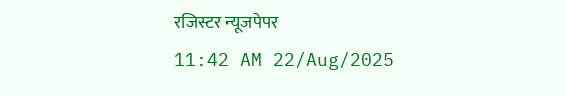रजिस्टर न्यूजपेपर
11:42 AM 22/Aug/2025